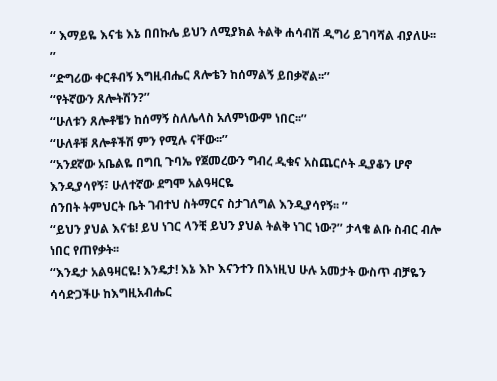‘‘ እማይዬ እናቴ እኔ በበኩሌ ይህን ለሚያክል ትልቅ ሐሳብሽ ዲግሪ ይገባሻል ብያለሁ፡፡’’
‘‘ድግሪው ቀርቶብኝ እግዚብሔር ጸሎቴን ከሰማልኝ ይበቃኛል፡፡’’
‘‘የትኛውን ጸሎትሽን?’’
‘‘ሁለቱን ጸሎቶቼን ከሰማኝ ስለሌላስ አለምነውም ነበር፡፡’’
‘‘ሁለቶቹ ጸሎቶችሽ ምን የሚሉ ናቸው፡፡’’
‘‘አንደኛው አቤልዬ በግቢ ጉባኤ የጀመረውን ግብረ ዲቁና አስጨርሶት ዲያቆን ሆኖ እንዲያሳየኝ፣ ሁለተኛው ደግሞ አልዓዛርዬ
ሰንበት ትምህርት ቤት ገብተህ ስትማርና ስታገለግል እንዲያሳየኝ፡፡ ’’
‘‘ይህን ያህል እናቴ! ይህ ነገር ላንቺ ይህን ያህል ትልቅ ነገር ነው?’’ ታላቄ ልቡ ስብር ብሎ ነበር የጠየቃት፡፡
‘‘እንዴታ አልዓዛርዬ! እንዴታ! እኔ እኮ እናንተን በእነዚህ ሁሉ አመታት ውስጥ ብቻዬን ሳሳድጋችሁ ከእግዚአብሔር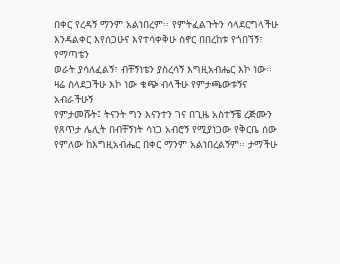በቀር የረዳኝ ማንም አልነበረም፡፡ የምትፈልጉትን ሳላደርግላችሁ እንዳልቀር እየሰጋሁና እየተሳቀቅሁ ስኖር በበረከቱ የጎበኘኝ፣ የማጣቴን
ወራት ያሳለፈልኝ፣ ብቸኝነቴን ያስረሳኝ እግዚአብሔር እኮ ነው፡፡ ዛሬ ስላደጋችሁ እኮ ነው ቁጭ ብላችሁ የምታጫውቱኝና አብራችሁኝ
የምታመሹት፤ ትናንት ግን እናንተን ገና በጊዜ አስተኝቼ ረጅሙን የጸጥታ ሌሊት በብቸኝነት ሳነጋ አብሮኝ የሚያነጋው የቅርቤ ሰው
የምለው ከእግዚአብሔር በቀር ማንም አልነበረልኝም፡፡ ታማችሁ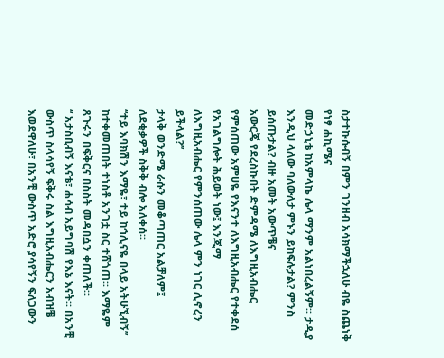ስታተኩሱብኝ በምን ገንዘብ አሳክማችኋለሁ ብዬ ስጨነቅ የነፃ ሐኪሜና
መድኃኒቴ ከአምላኬ ሌላ ማንም አልነበረልኝም፡፡ ታዲያ እንዲህ ላለው ባለውለታ ምኑን ይከፍሉታል? ምንስ ይሰጡታል? ብዙ አመት አውጥቼና
አውርጄ የደረስኩበት ድምዳሜ ለእግዚአብሔር የምሰጠው አምሀዬ የእናንተ ለእግዚአብሔር የተቀደሰ የአገልግሎት ሕይወት ነው፤ እንጂማ
ለእግዚአብሔር የምንሰጠው ሌላ ምን ነገር ሊኖረን ይችላል?’’
ታላቅ ወንድሜ ራሱን መቆጣጠር አልቻለም፤ ለደቂቃዎች ስቅቅ ብሎ አለቀሰ፡፡
‘‘ተይ እባክሽን እማዬ፣ ተይ ከኅሊናዬ በላይ አትሁኚብኝ’’ ከተቀመጠበት ተነስቶ አንገቷ ስር ተሸጎጠ፡፡ እማዬም
ጸጉሩን በፍቅርና በስስት መዳበሷን ቀጠለች፡፡
‘‘ አታስቢብኝ እናቴ፣ ሐሳብ አይግባሽ የእኔ እናት፡፡ በአንቺ ውስጥ ስላሳየኝ ፍቅሩ ስል እግዚአብሔርን አብዝቼ
እወደዋለሁ፣ በአንቺ ውስጥ አድሮ ያሳየኝን ፍለጋውን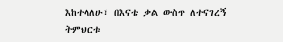እከተላለሁ፣ በእናቴ ቃል ውስጥ ለተናገረኝ ትምህርቱ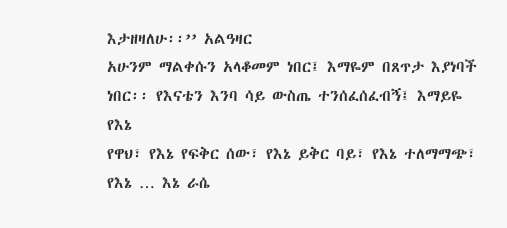እታዘዛለሁ፡፡’’ አልዓዛር
አሁንም ማልቀሱን አላቆመም ነበር፤ እማዬም በጸጥታ እያነባች ነበር፡፡ የእናቴን እንባ ሳይ ውስጤ ተንሰፈሰፈብኝ፤ እማይዬ የእኔ
የዋህ፣ የእኔ የፍቅር ሰው፣ የእኔ ይቅር ባይ፣ የእኔ ተለማማጭ፣ የእኔ … እኔ ራሴ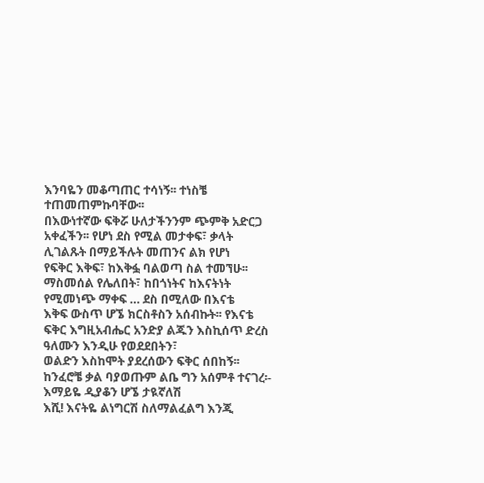እንባዬን መቆጣጠር ተሳነኝ፡፡ ተነስቼ ተጠመጠምኩባቸው፡፡
በእውነተኛው ፍቅሯ ሁለታችንንም ጭምቅ አድርጋ አቀፈችን፡፡ የሆነ ደስ የሚል መታቀፍ፣ ቃላት ሊገልጹት በማይችሉት መጠንና ልክ የሆነ
የፍቅር እቅፍ፣ ከእቅፏ ባልወጣ ስል ተመኘሁ፡፡ ማስመሰል የሌለበት፣ ከበጎነትና ከእናትነት የሚመነጭ ማቀፍ … ደስ በሚለው በእናቴ
እቅፍ ውስጥ ሆኜ ክርስቶስን አሰብኩት፡፡ የእናቴ ፍቅር እግዚአብሔር አንድያ ልጁን እስኪሰጥ ድረስ ዓለሙን እንዲሁ የወደደበትን፣
ወልድን እስከሞት ያደረሰውን ፍቅር ሰበከኝ፡፡ ከንፈሮቼ ቃል ባያወጡም ልቤ ግን አሰምቶ ተናገረ፡- እማይዬ ዲያቆን ሆኜ ታዪኛለሽ
እሺ! እናትዬ ልነግርሽ ስለማልፈልግ እንጂ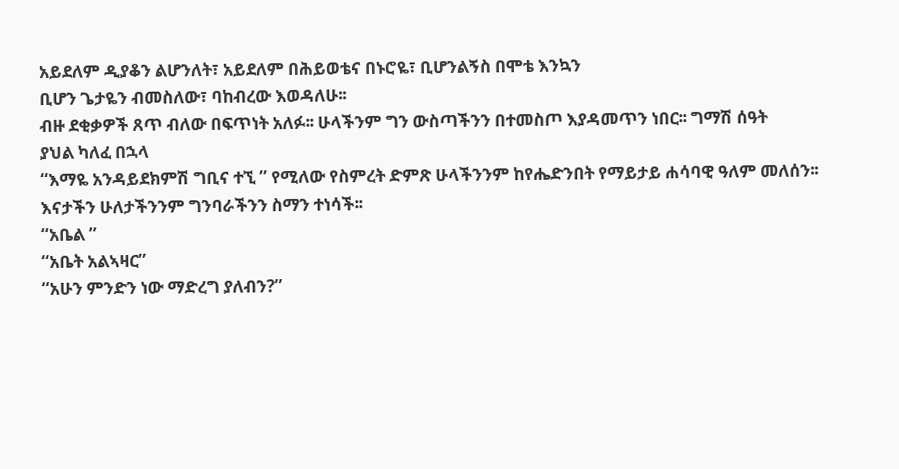አይደለም ዲያቆን ልሆንለት፣ አይደለም በሕይወቴና በኑሮዬ፣ ቢሆንልኝስ በሞቴ እንኳን
ቢሆን ጌታዬን ብመስለው፣ ባከብረው እወዳለሁ፡፡
ብዙ ደቂቃዎች ጸጥ ብለው በፍጥነት አለፉ፡፡ ሁላችንም ግን ውስጣችንን በተመስጦ እያዳመጥን ነበር፡፡ ግማሽ ሰዓት
ያህል ካለፈ በኋላ
‘‘እማዬ አንዳይደክምሽ ግቢና ተኚ ’’ የሚለው የስምረት ድምጽ ሁላችንንም ከየሔድንበት የማይታይ ሐሳባዊ ዓለም መለሰን፡፡
እናታችን ሁለታችንንም ግንባራችንን ስማን ተነሳች፡፡
‘‘አቤል ’’
‘‘አቤት አልኣዛር’’
‘‘አሁን ምንድን ነው ማድረግ ያለብን?’’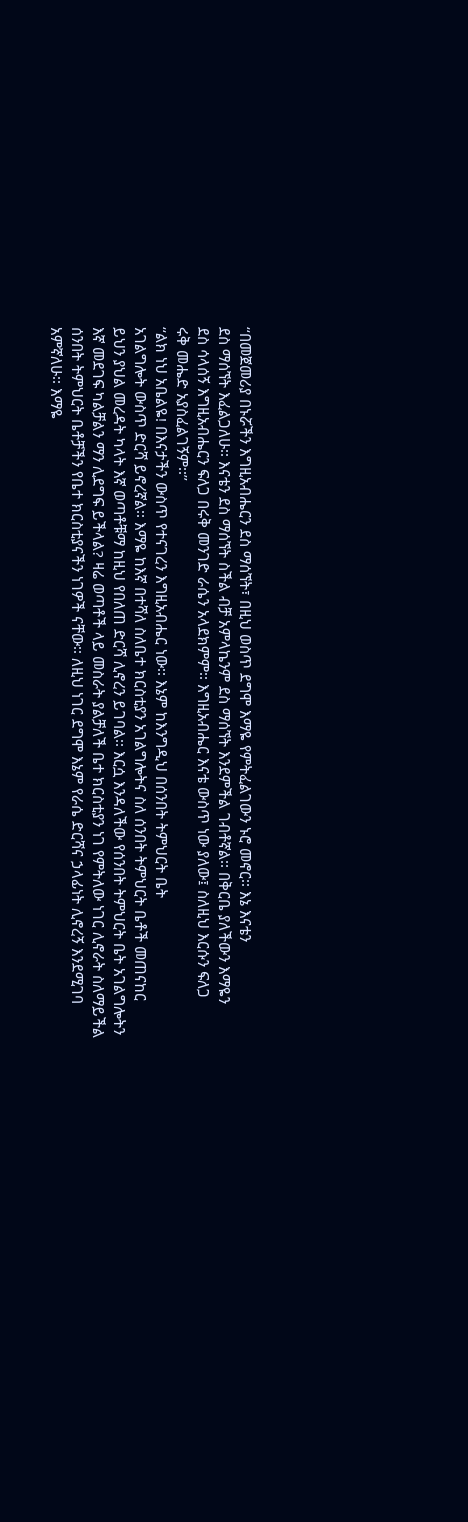‘‘በመጀመሪያ በኑሯችን እግዚአብሔርን ደስ ማሰኘት፣ በዚህ ወስጥ ደግሞ እማዬ የምትፈልገውን ኑሮ መኖር፡፡ እኔ እናቴን
ደስ ማሰኘት እፈልጋለሁ፡፡ እናቴን ደስ ማሰኘት ስችል ብቻ አምላኬንም ደስ ማሰኘት እንደምችል ገብቶኛል፡፡ በቅርቤ ያለችውን እማዬን
ደስ ሳላሰኝ እግዚአብሔርን ፍለጋ በሩቅ መንገድ ራሴን አላደክምም፡፡ እግዚአብሔር እናቴ ውስጥ ነው ያለው፤ ስለዚህ እርሱን ፍለጋ
ሩቅ መሔድ አያስፈልገኝም፡፡’’
‘‘ልክ ነህ አቤልዬ! በእናታችን ውስጥ የተናገረን እግዚአብሔር ነው፡፡ እኔም ከእንግዲህ በሰንበት ትምህርት ቤት
አገልግሎት ውስጥ ድርሻ ይኖረኛል፡፡ እማዬ ከእኛ በተሻለ ስለቤተ ክርስቲያን አገልግሎትና ስለ ሰንበት ትምህርት ቤቶች መጠናከር
ይህን ያህል መረዳት ካላት እኛ ወጣቶቹማ ከዚህ የበለጠ ድርሻ ሊኖረን ይገባል፡፡ እርሷ እንዳለችው የሰንበት ትምህርት ቤት አገልግሎትን
እኛ መደገፍ ካልቻልን ማን ሊደግፍ ይችላል? ዛሬ ወጣቶች ላይ መስራት ያልቻለች ቤተ ክርስቲያን ነገ የምትለው ነገር ሊኖራት ስለማይችል
ሰንበት ትምህርት ቤቶቻችን የቤተ ክርስቲያናችን ነገዎች ናቸው፡፡ ለዚህ ነገር ደግሞ እኔም የራሴ ድርሻና ኃላፊነት ሊኖረኝ እንደሚገባ
አምኛለሁ፡፡ እማዬ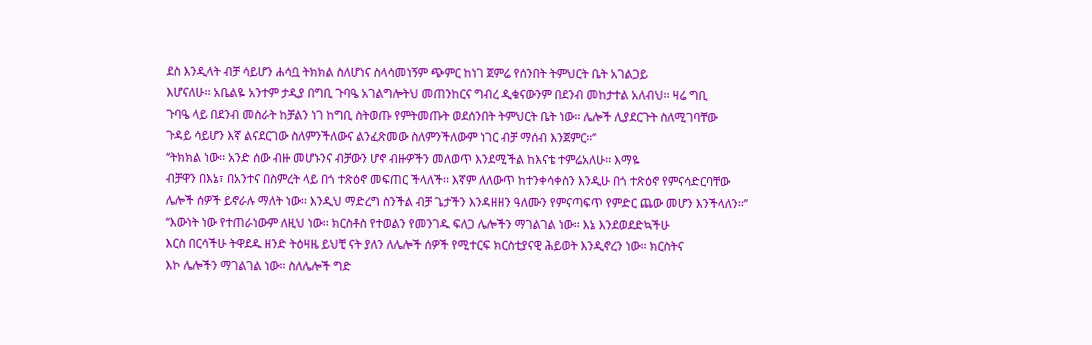ደስ እንዲላት ብቻ ሳይሆን ሐሳቧ ትክክል ስለሆነና ስላሳመነኝም ጭምር ከነገ ጀምሬ የሰንበት ትምህርት ቤት አገልጋይ
እሆናለሁ፡፡ አቤልዬ አንተም ታዲያ በግቢ ጉባዔ አገልግሎትህ መጠንከርና ግብረ ዲቁናውንም በደንብ መከታተል አለብህ፡፡ ዛሬ ግቢ
ጉባዔ ላይ በደንብ መስራት ከቻልን ነገ ከግቢ ስትወጡ የምትመጡት ወደሰንበት ትምህርት ቤት ነው፡፡ ሌሎች ሊያደርጉት ስለሚገባቸው
ጉዳይ ሳይሆን እኛ ልናደርገው ስለምንችለውና ልንፈጽመው ስለምንችለውም ነገር ብቻ ማሰብ እንጀምር፡፡’’
‘‘ትክክል ነው፡፡ አንድ ሰው ብዙ መሆኑንና ብቻውን ሆኖ ብዙዎችን መለወጥ እንደሚችል ከእናቴ ተምሬአለሁ፡፡ እማዬ
ብቻዋን በእኔ፣ በአንተና በስምረት ላይ በጎ ተጽዕኖ መፍጠር ችላለች፡፡ እኛም ለለውጥ ከተንቀሳቀስን እንዲሁ በጎ ተጽዕኖ የምናሳድርባቸው
ሌሎች ሰዎች ይኖራሉ ማለት ነው፡፡ እንዲህ ማድረግ ስንችል ብቻ ጌታችን እንዳዘዘን ዓለሙን የምናጣፍጥ የምድር ጨው መሆን እንችላለን፡፡’’
‘‘እውነት ነው የተጠራነውም ለዚህ ነው፡፡ ክርስቶስ የተወልን የመንገዱ ፍለጋ ሌሎችን ማገልገል ነው፡፡ እኔ እንደወደድኳችሁ
እርስ በርሳችሁ ትዋደዱ ዘንድ ትዕዛዜ ይህቺ ናት ያለን ለሌሎች ሰዎች የሚተርፍ ክርስቲያናዊ ሕይወት እንዲኖረን ነው፡፡ ክርስትና
እኮ ሌሎችን ማገልገል ነው፡፡ ስለሌሎች ግድ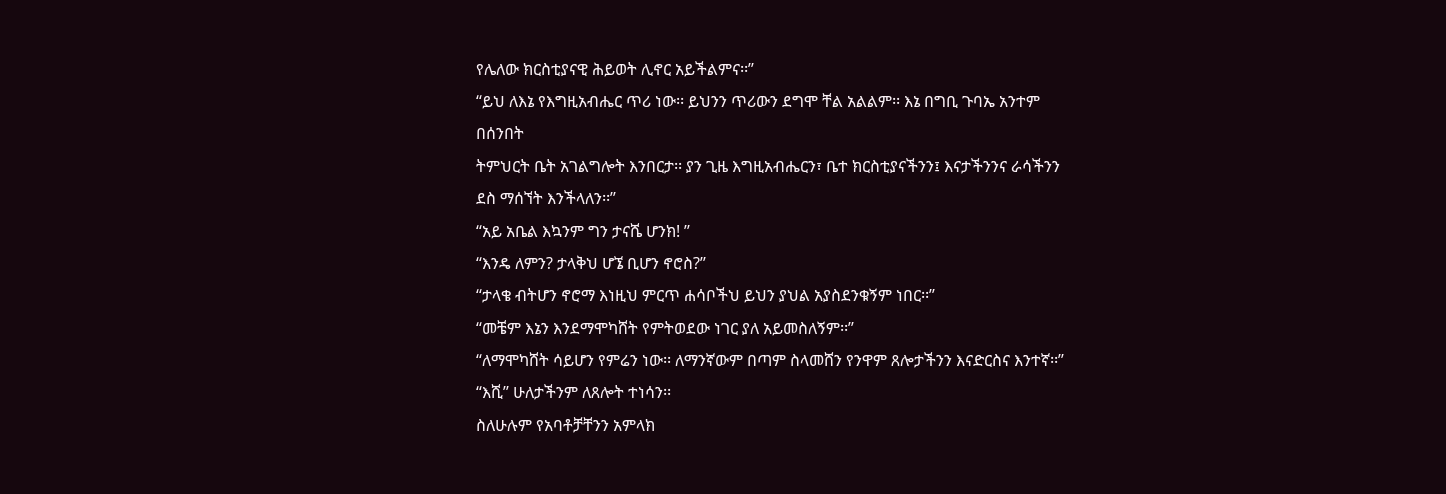የሌለው ክርስቲያናዊ ሕይወት ሊኖር አይችልምና፡፡’’
‘‘ይህ ለእኔ የእግዚአብሔር ጥሪ ነው፡፡ ይህንን ጥሪውን ደግሞ ቸል አልልም፡፡ እኔ በግቢ ጉባኤ አንተም በሰንበት
ትምህርት ቤት አገልግሎት እንበርታ፡፡ ያን ጊዜ እግዚአብሔርን፣ ቤተ ክርስቲያናችንን፤ እናታችንንና ራሳችንን ደስ ማሰኘት እንችላለን፡፡’’
‘‘አይ አቤል እኳንም ግን ታናሼ ሆንክ! ’’
‘‘እንዴ ለምን? ታላቅህ ሆኜ ቢሆን ኖሮስ?’’
‘‘ታላቄ ብትሆን ኖሮማ እነዚህ ምርጥ ሐሳቦችህ ይህን ያህል አያስደንቁኝም ነበር፡፡’’
‘‘መቼም እኔን እንደማሞካሸት የምትወደው ነገር ያለ አይመስለኝም፡፡’’
‘‘ለማሞካሸት ሳይሆን የምሬን ነው፡፡ ለማንኛውም በጣም ስላመሸን የንዋም ጸሎታችንን እናድርስና እንተኛ፡፡’’
‘‘እሺ’’ ሁለታችንም ለጸሎት ተነሳን፡፡
ስለሁሉም የአባቶቻቸንን አምላክ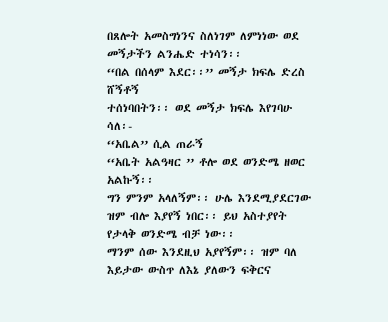በጸሎት አመስግነንና ስለነገም ለምነነው ወደ መኝታችን ልንሔድ ተነሳን፡፡
‘‘በል በሰላም እደር፡፡’’ መኝታ ክፍሌ ድረስ ሸኝቶኝ
ተሰነባበትን፡፡ ወደ መኝታ ክፍሌ እየገባሁ ሳለ፡-
‘‘አቤል’’ ሲል ጠራኝ
‘‘አቤት አልዓዛር ’’ ቶሎ ወደ ወንድሜ ዘወር አልኩኝ፡፡
ግን ምንም አላለኝም፡፡ ሁሌ እንደሚያደርገው ዝም ብሎ እያየኝ ነበር፡፡ ይህ አስተያየት የታላቅ ወንድሜ ብቻ ነው፡፡
ማንም ሰው እንደዚህ አያየኝም፡፡ ዝም ባለ እይታው ውስጥ ለእኔ ያለውን ፍቅርና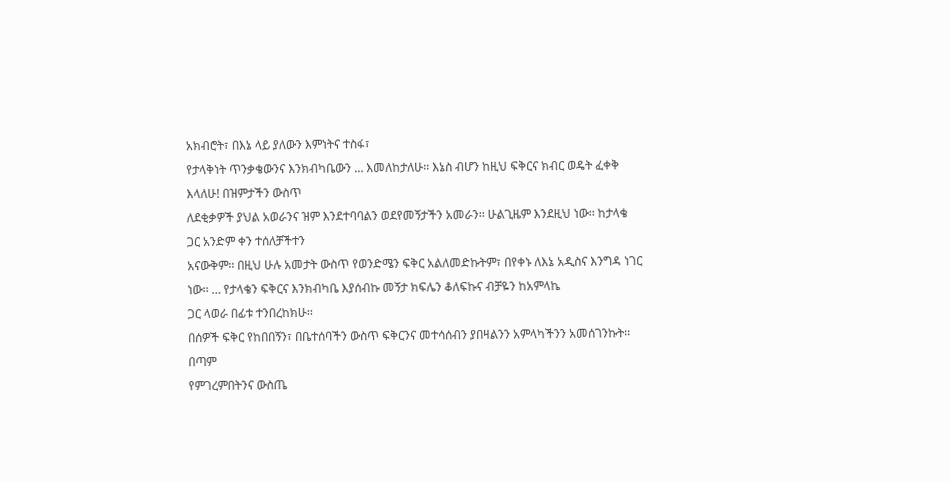አክብሮት፣ በእኔ ላይ ያለውን እምነትና ተስፋ፣
የታላቅነት ጥንቃቄውንና እንክብካቤውን … እመለከታለሁ፡፡ እኔስ ብሆን ከዚህ ፍቅርና ክብር ወዴት ፈቀቅ እላለሁ! በዝምታችን ውስጥ
ለደቂቃዎች ያህል አወራንና ዝም እንደተባባልን ወደየመኝታችን አመራን፡፡ ሁልጊዜም እንደዚህ ነው፡፡ ከታላቄ ጋር አንድም ቀን ተሰለቻችተን
አናውቅም፡፡ በዚህ ሁሉ አመታት ውስጥ የወንድሜን ፍቅር አልለመድኩትም፣ በየቀኑ ለእኔ አዲስና እንግዳ ነገር ነው፡፡ … የታላቄን ፍቅርና እንክብካቤ እያሰብኩ መኝታ ክፍሌን ቆለፍኩና ብቻዬን ከአምላኬ
ጋር ላወራ በፊቱ ተንበረከክሁ፡፡
በሰዎች ፍቅር የከበበኝን፣ በቤተሰባችን ውስጥ ፍቅርንና መተሳሰብን ያበዛልንን አምላካችንን አመሰገንኩት፡፡ በጣም
የምገረምበትንና ውስጤ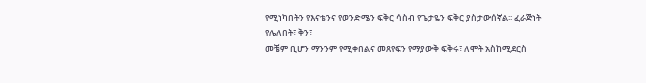የሚነካበትን የእናቴንና የወንድሜን ፍቅር ሳስብ የጌታዬን ፍቅር ያስታውሰኛል፡፡ ፈራጅነት የሌለበት፣ ቅን፣
መቼም ቢሆን ማንንም የሚቀበልና መጸየፍን የማያውቅ ፍቅሩ፣ ለሞት አስከሚደርስ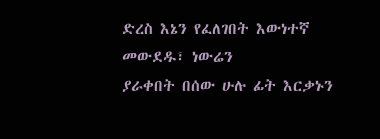ድረስ እኔን የፈለገበት እውነተኛ መውደዱ፣ ነውሬን
ያራቀበት በሰው ሁሉ ፊት እርቃኑን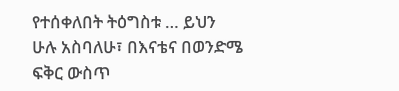የተሰቀለበት ትዕግስቱ … ይህን ሁሉ አስባለሁ፣ በእናቴና በወንድሜ ፍቅር ውስጥ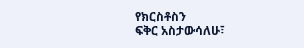የክርስቶስን
ፍቅር አስታውሳለሁ፣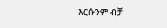እርሱንም ብቻ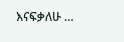እናፍቃለሁ …